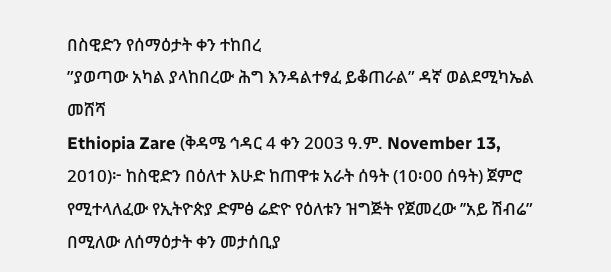በስዊድን የሰማዕታት ቀን ተከበረ
”ያወጣው አካል ያላከበረው ሕግ እንዳልተፃፈ ይቆጠራል” ዳኛ ወልደሚካኤል መሸሻ
Ethiopia Zare (ቅዳሜ ኅዳር 4 ቀን 2003 ዓ.ም. November 13, 2010)፦ ከስዊድን በዕለተ እሁድ ከጠዋቱ አራት ሰዓት (10፡00 ሰዓት) ጀምሮ የሚተላለፈው የኢትዮጵያ ድምፅ ሬድዮ የዕለቱን ዝግጅት የጀመረው ’’አይ ሽብሬ” በሚለው ለሰማዕታት ቀን መታሰቢያ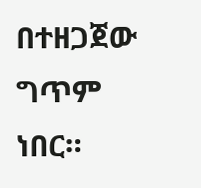በተዘጋጀው ግጥም ነበር።